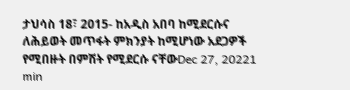ታህሳስ 18፣ 2015- ከአዲስ አበባ ከሚደርሱና ለሕይወት መጥፋት ምክንያት ከሚሆነው አደጋዎች የሚበዙት በምሽት የሚደርሱ ናቸውDec 27, 20221 min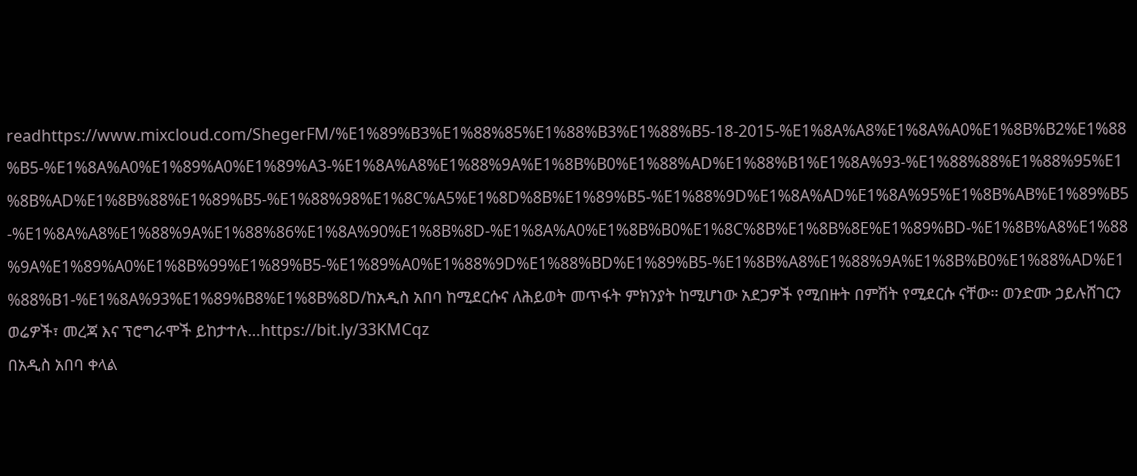readhttps://www.mixcloud.com/ShegerFM/%E1%89%B3%E1%88%85%E1%88%B3%E1%88%B5-18-2015-%E1%8A%A8%E1%8A%A0%E1%8B%B2%E1%88%B5-%E1%8A%A0%E1%89%A0%E1%89%A3-%E1%8A%A8%E1%88%9A%E1%8B%B0%E1%88%AD%E1%88%B1%E1%8A%93-%E1%88%88%E1%88%95%E1%8B%AD%E1%8B%88%E1%89%B5-%E1%88%98%E1%8C%A5%E1%8D%8B%E1%89%B5-%E1%88%9D%E1%8A%AD%E1%8A%95%E1%8B%AB%E1%89%B5-%E1%8A%A8%E1%88%9A%E1%88%86%E1%8A%90%E1%8B%8D-%E1%8A%A0%E1%8B%B0%E1%8C%8B%E1%8B%8E%E1%89%BD-%E1%8B%A8%E1%88%9A%E1%89%A0%E1%8B%99%E1%89%B5-%E1%89%A0%E1%88%9D%E1%88%BD%E1%89%B5-%E1%8B%A8%E1%88%9A%E1%8B%B0%E1%88%AD%E1%88%B1-%E1%8A%93%E1%89%B8%E1%8B%8D/ከአዲስ አበባ ከሚደርሱና ለሕይወት መጥፋት ምክንያት ከሚሆነው አደጋዎች የሚበዙት በምሽት የሚደርሱ ናቸው፡፡ ወንድሙ ኃይሉሸገርን ወሬዎች፣ መረጃ እና ፕሮግራሞች ይከታተሉ…https://bit.ly/33KMCqz
በአዲስ አበባ ቀላል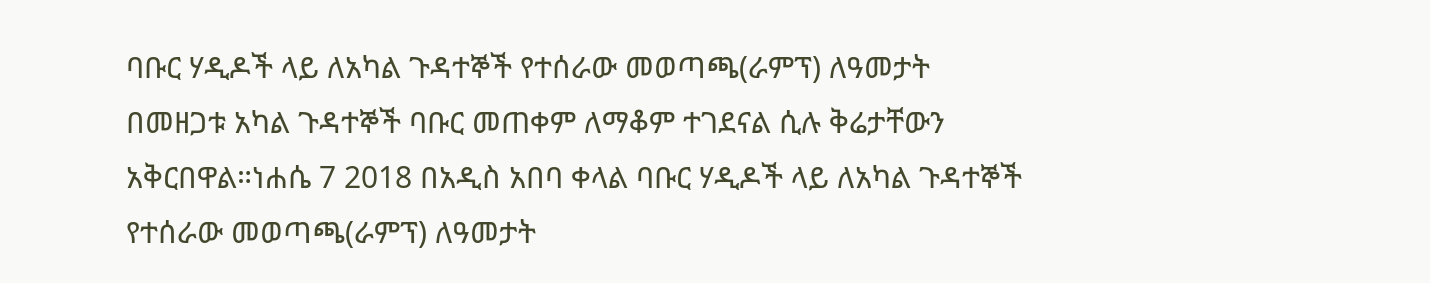ባቡር ሃዲዶች ላይ ለአካል ጉዳተኞች የተሰራው መወጣጫ(ራምፕ) ለዓመታት በመዘጋቱ አካል ጉዳተኞች ባቡር መጠቀም ለማቆም ተገደናል ሲሉ ቅሬታቸውን አቅርበዋል።ነሐሴ 7 2018 በአዲስ አበባ ቀላል ባቡር ሃዲዶች ላይ ለአካል ጉዳተኞች የተሰራው መወጣጫ(ራምፕ) ለዓመታት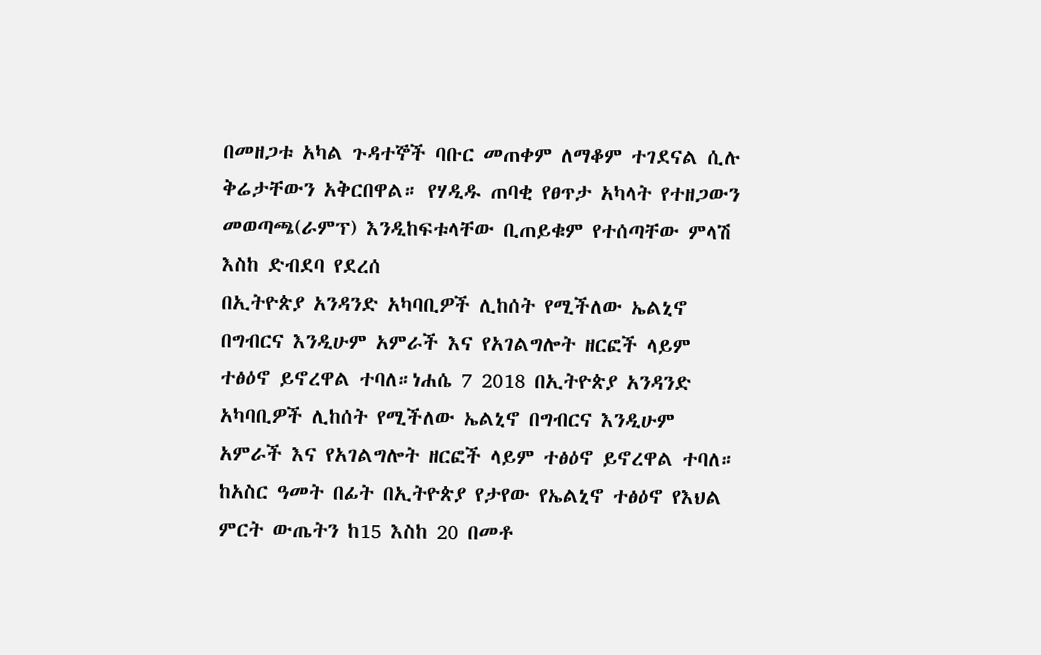በመዘጋቱ አካል ጉዳተኞች ባቡር መጠቀም ለማቆም ተገደናል ሲሉ ቅሬታቸውን አቅርበዋል። የሃዲዱ ጠባቂ የፀጥታ አካላት የተዘጋውን መወጣጫ(ራምፕ) እንዲከፍቱላቸው ቢጠይቁም የተሰጣቸው ምላሽ እስከ ድብደባ የደረሰ
በኢትዮጵያ አንዳንድ አካባቢዎች ሊከሰት የሚችለው ኤልኒኖ በግብርና እንዲሁም አምራች እና የአገልግሎት ዘርፎች ላይም ተፅዕኖ ይኖረዋል ተባለ።ነሐሴ 7 2018 በኢትዮጵያ አንዳንድ አካባቢዎች ሊከሰት የሚችለው ኤልኒኖ በግብርና እንዲሁም አምራች እና የአገልግሎት ዘርፎች ላይም ተፅዕኖ ይኖረዋል ተባለ። ከአስር ዓመት በፊት በኢትዮጵያ የታየው የኤልኒኖ ተፅዕኖ የእህል ምርት ውጤትን ከ15 እስከ 20 በመቶ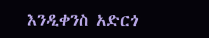እንዲቀንስ አድርጎ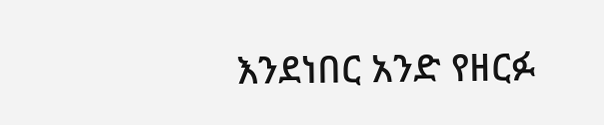እንደነበር አንድ የዘርፉ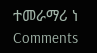ተመራማሪ ነ
Comments